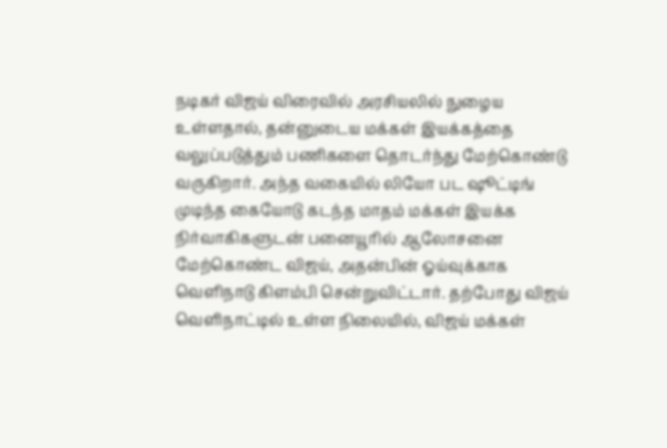நடிகர் விஜய் விரைவில் அரசியலில் நுழைய உள்ளதால், தன்னுடைய மக்கள் இயக்கத்தை வலுப்படுத்தும் பணிகளை தொடர்ந்து மேற்கொண்டு வருகிறார். அந்த வகையில் லியோ பட ஷூட்டிங் முடிந்த கையோடு கடந்த மாதம் மக்கள் இயக்க நிர்வாகிகளுடன் பனையூரில் ஆலோசனை மேற்கொண்ட விஜய், அதன்பின் ஓய்வுக்காக வெளிநாடு கிளம்பி சென்றுவிட்டார். தற்போது விஜய் வெளிநாட்டில் உள்ள நிலையில், விஜய் மக்கள்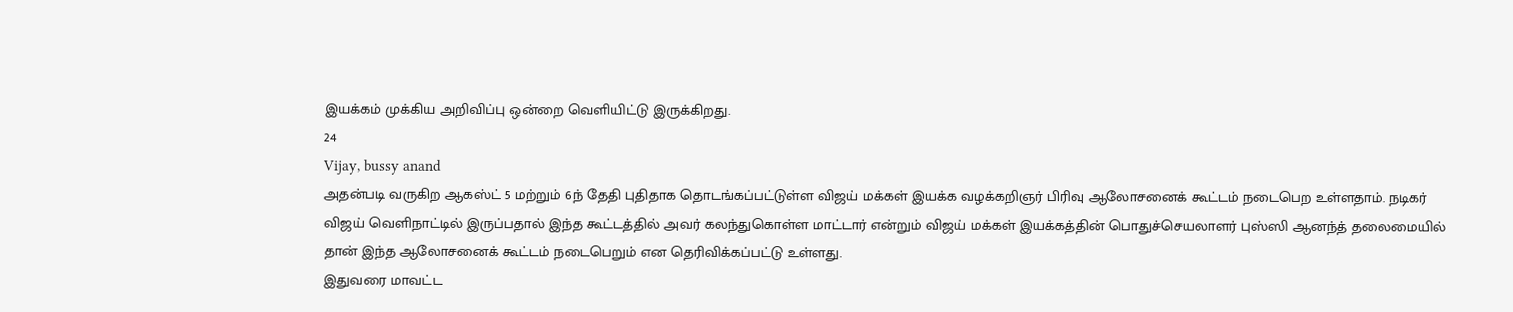இயக்கம் முக்கிய அறிவிப்பு ஒன்றை வெளியிட்டு இருக்கிறது.
24
Vijay, bussy anand
அதன்படி வருகிற ஆகஸ்ட் 5 மற்றும் 6ந் தேதி புதிதாக தொடங்கப்பட்டுள்ள விஜய் மக்கள் இயக்க வழக்கறிஞர் பிரிவு ஆலோசனைக் கூட்டம் நடைபெற உள்ளதாம். நடிகர் விஜய் வெளிநாட்டில் இருப்பதால் இந்த கூட்டத்தில் அவர் கலந்துகொள்ள மாட்டார் என்றும் விஜய் மக்கள் இயக்கத்தின் பொதுச்செயலாளர் புஸ்ஸி ஆனந்த் தலைமையில் தான் இந்த ஆலோசனைக் கூட்டம் நடைபெறும் என தெரிவிக்கப்பட்டு உள்ளது.
இதுவரை மாவட்ட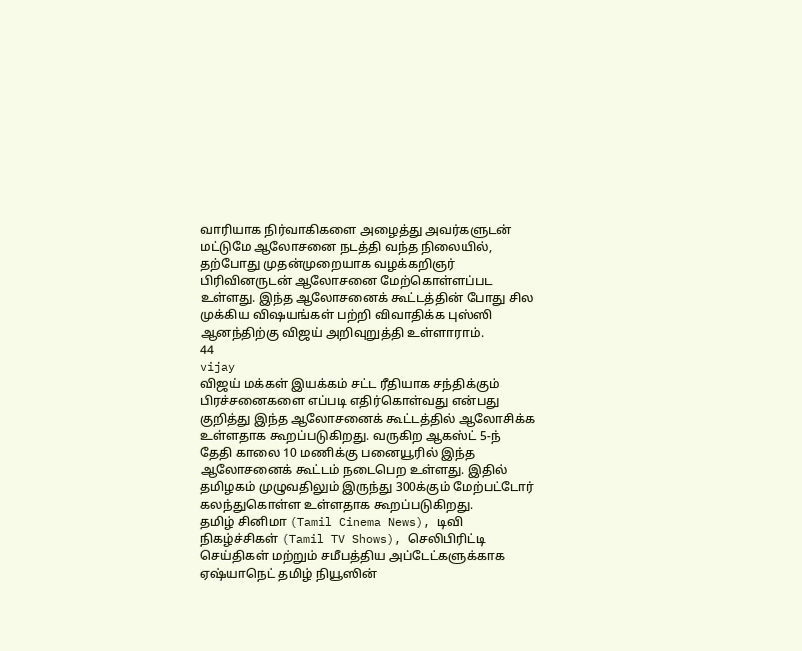வாரியாக நிர்வாகிகளை அழைத்து அவர்களுடன் மட்டுமே ஆலோசனை நடத்தி வந்த நிலையில், தற்போது முதன்முறையாக வழக்கறிஞர் பிரிவினருடன் ஆலோசனை மேற்கொள்ளப்பட உள்ளது. இந்த ஆலோசனைக் கூட்டத்தின் போது சில முக்கிய விஷயங்கள் பற்றி விவாதிக்க புஸ்ஸி ஆனந்திற்கு விஜய் அறிவுறுத்தி உள்ளாராம்.
44
vijay
விஜய் மக்கள் இயக்கம் சட்ட ரீதியாக சந்திக்கும் பிரச்சனைகளை எப்படி எதிர்கொள்வது என்பது குறித்து இந்த ஆலோசனைக் கூட்டத்தில் ஆலோசிக்க உள்ளதாக கூறப்படுகிறது. வருகிற ஆகஸ்ட் 5-ந் தேதி காலை 10 மணிக்கு பனையூரில் இந்த ஆலோசனைக் கூட்டம் நடைபெற உள்ளது. இதில் தமிழகம் முழுவதிலும் இருந்து 300க்கும் மேற்பட்டோர் கலந்துகொள்ள உள்ளதாக கூறப்படுகிறது.
தமிழ் சினிமா (Tamil Cinema News), டிவி நிகழ்ச்சிகள் (Tamil TV Shows), செலிபிரிட்டி செய்திகள் மற்றும் சமீபத்திய அப்டேட்களுக்காக ஏஷ்யாநெட் தமிழ் நியூஸின்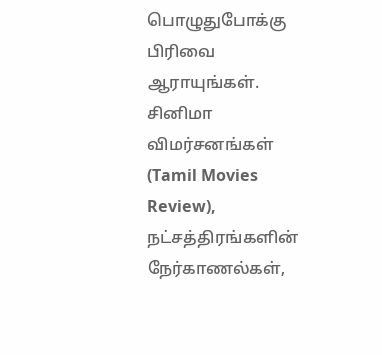பொழுதுபோக்கு பிரிவை ஆராயுங்கள். சினிமா விமர்சனங்கள் (Tamil Movies Review), நட்சத்திரங்களின் நேர்காணல்கள்,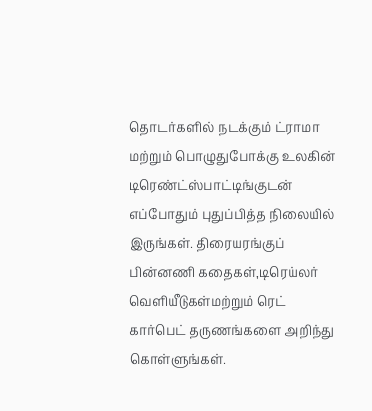தொடர்களில் நடக்கும் ட்ராமா மற்றும் பொழுதுபோக்கு உலகின் டிரெண்ட்ஸ்பாட்டிங்குடன் எப்போதும் புதுப்பித்த நிலையில் இருங்கள். திரையரங்குப் பின்னணி கதைகள்,டிரெய்லர் வெளியீடுகள்மற்றும் ரெட் கார்பெட் தருணங்களை அறிந்து கொள்ளுங்கள்.